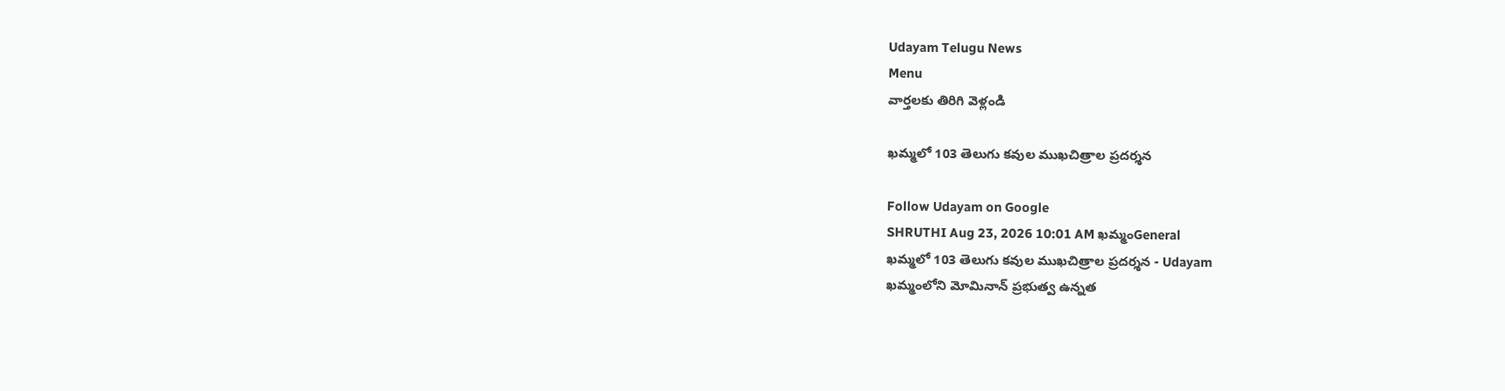Udayam Telugu News
Menu
వార్తలకు తిరిగి వెళ్లండి

ఖమ్మలో 103 తెలుగు కవుల ముఖచిత్రాల ప్రదర్శన

Follow Udayam on Google
SHRUTHI Aug 23, 2026 10:01 AM ఖమ్మంGeneral
ఖమ్మలో 103 తెలుగు కవుల ముఖచిత్రాల ప్రదర్శన - Udayam
ఖమ్మంలోని మోమినాన్‌ ప్రభుత్వ ఉన్నత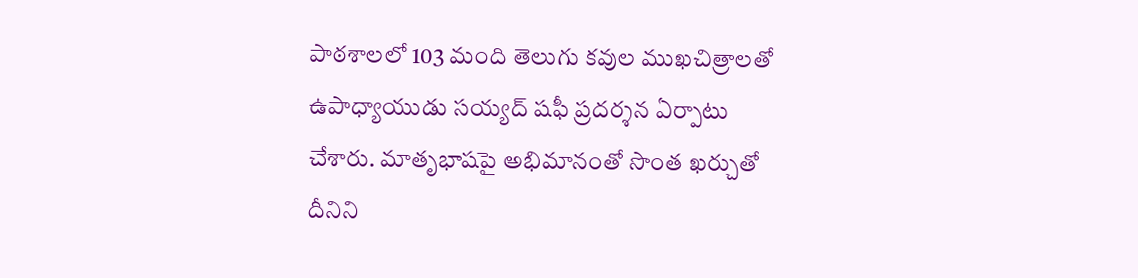పాఠశాలలో 103 మంది తెలుగు కవుల ముఖచిత్రాలతో ఉపాధ్యాయుడు సయ్యద్‌ షఫీ ప్రదర్శన ఏర్పాటు చేశారు. మాతృభాషపై అభిమానంతో సొంత ఖర్చుతో దీనిని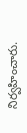నిర్వహించారు.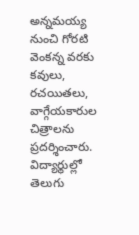అన్నమయ్య నుంచి గోరటి వెంకన్న వరకు కవులు, రచయితలు, వాగ్గేయకారుల చిత్రాలను ప్రదర్శించారు. విద్యార్థుల్లో తెలుగు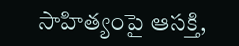సాహిత్యంపై ఆసక్తి,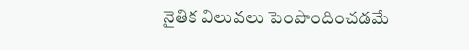నైతిక విలువలు పెంపొందించడమే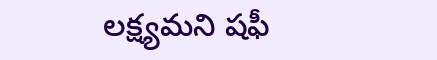లక్ష్యమని షఫీ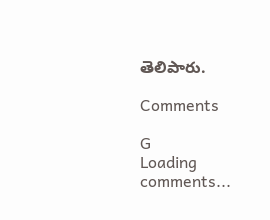తెలిపారు.

Comments

G
Loading comments...